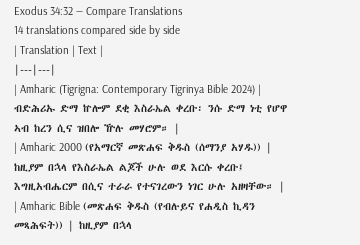Exodus 34:32 — Compare Translations
14 translations compared side by side
| Translation | Text |
|---|---|
| Amharic (Tigrigna: Contemporary Tigrinya Bible 2024) | ብድሕሪኡ ድማ ኵሎም ደቂ እስራኤል ቀረቡ፡ ንሱ ድማ ነቲ የሆዋ ኣብ ከረን ሲና ዝበሎ ዅሉ መሃሮም። |
| Amharic 2000 (የአማርኛ መጽሐፍ ቅዱስ (ሰማንያ አሃዱ)) | ከዚያም በኋላ የእስራኤል ልጆች ሁሉ ወደ እርሱ ቀረቡ፤ እግዚአብሔርም በሲና ተራራ የተናገረውን ነገር ሁሉ አዘዛቸው። |
| Amharic Bible (መጽሐፍ ቅዱስ (የብሉይና የሐዲስ ኪዳን መጻሕፍት)) | ከዚያም በኋላ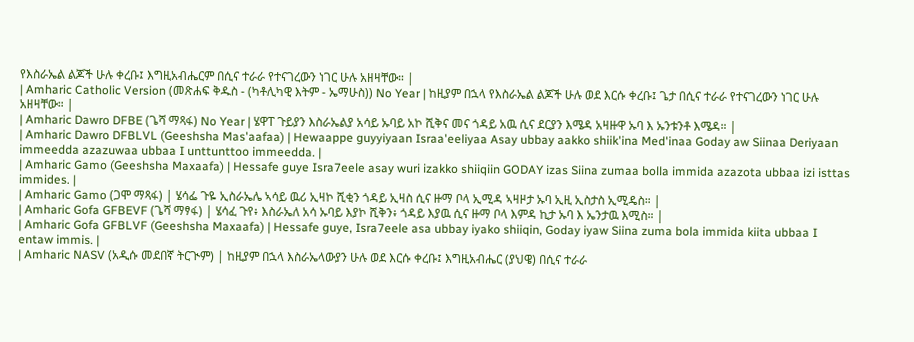የእስራኤል ልጆች ሁሉ ቀረቡ፤ እግዚአብሔርም በሲና ተራራ የተናገረውን ነገር ሁሉ አዘዛቸው። |
| Amharic Catholic Version (መጽሐፍ ቅዱስ - (ካቶሊካዊ እትም - ኤማሁስ)) No Year | ከዚያም በኋላ የእስራኤል ልጆች ሁሉ ወደ እርሱ ቀረቡ፤ ጌታ በሲና ተራራ የተናገረውን ነገር ሁሉ አዘዛቸው። |
| Amharic Dawro DFBE (ጌሻ ማጻፋ) No Year | ሄዋፐ ጉይያን እስራኤልያ አሳይ ኡባይ አኮ ሺቅና መና ጎዳይ አዉ ሲና ደርያን እሜዳ አዛዙዋ ኡባ እ ኡንቱንቶ እሜዳ። |
| Amharic Dawro DFBLVL (Geeshsha Mas'aafaa) | Hewaappe guyyiyaan Israa'eeliyaa Asay ubbay aakko shiik'ina Med'inaa Goday aw Siinaa Deriyaan immeedda azazuwaa ubbaa I unttunttoo immeedda. |
| Amharic Gamo (Geeshsha Maxaafa) | Hessafe guye Isra7eele asay wuri izakko shiiqiin GODAY izas Siina zumaa bolla immida azazota ubbaa izi isttas immides. |
| Amharic Gamo (ጋሞ ማጻፋ) | ሄሳፌ ጉዬ ኢስራኤሌ ኣሳይ ዉሪ ኢዛኮ ሺቂን ጎዳይ ኢዛስ ሲና ዙማ ቦላ ኢሚዳ ኣዛዞታ ኡባ ኢዚ ኢስታስ ኢሚዴስ። |
| Amharic Gofa GFBEVF (ጌሻ ማፃፋ) | ሄሳፈ ጉየ፥ እስራኤለ አሳ ኡባይ እያኮ ሺቅን፥ ጎዳይ እያዉ ሲና ዙማ ቦላ እምዳ ኪታ ኡባ እ ኤንታዉ እሚስ። |
| Amharic Gofa GFBLVF (Geeshsha Maxaafa) | Hessafe guye, Isra7eele asa ubbay iyako shiiqin, Goday iyaw Siina zuma bola immida kiita ubbaa I entaw immis. |
| Amharic NASV (አዲሱ መደበኛ ትርጒም) | ከዚያም በኋላ እስራኤላውያን ሁሉ ወደ እርሱ ቀረቡ፤ እግዚአብሔር (ያህዌ) በሲና ተራራ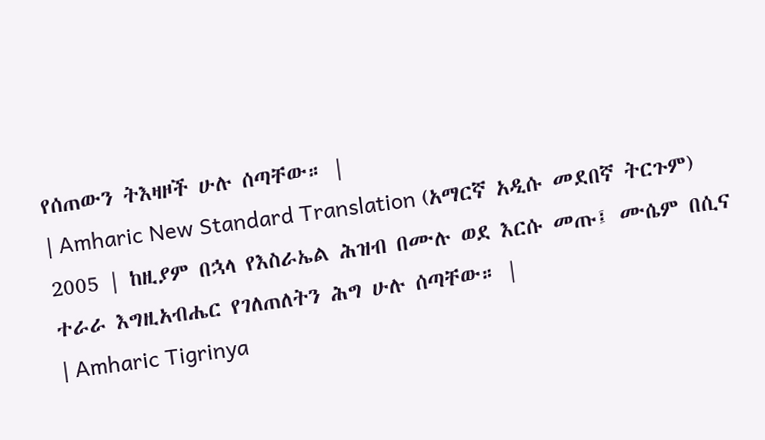የሰጠውን ትእዛዞች ሁሉ ሰጣቸው። |
| Amharic New Standard Translation (አማርኛ አዲሱ መደበኛ ትርጉም) 2005 | ከዚያም በኋላ የእስራኤል ሕዝብ በሙሉ ወደ እርሱ መጡ፤ ሙሴም በሲና ተራራ እግዚአብሔር የገለጠለትን ሕግ ሁሉ ሰጣቸው። |
| Amharic Tigrinya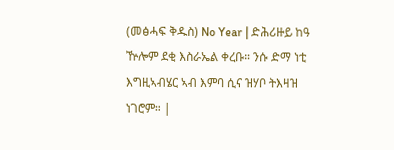(መፅሓፍ ቅዱስ) No Year | ድሕሪዙይ ከዓ ዅሎም ደቂ እስራኤል ቀረቡ። ንሱ ድማ ነቲ እግዚኣብሄር ኣብ እምባ ሲና ዝሃቦ ትእዛዝ ነገሮም። |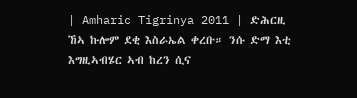| Amharic Tigrinya 2011 | ድሕርዚ ኸኣ ኩሎም ደቂ እስራኤል ቀረቡ። ንሱ ድማ እቲ እግዚኣብሄር ኣብ ከረን ሲና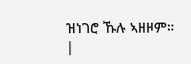ዝነገሮ ኹሉ ኣዘዞም። |